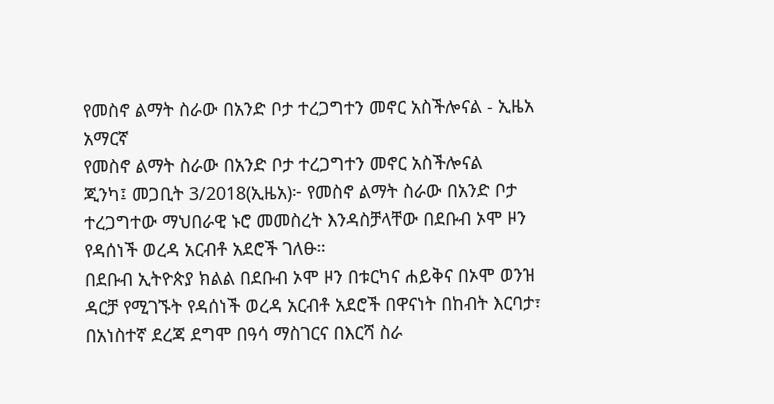የመስኖ ልማት ስራው በአንድ ቦታ ተረጋግተን መኖር አስችሎናል - ኢዜአ አማርኛ
የመስኖ ልማት ስራው በአንድ ቦታ ተረጋግተን መኖር አስችሎናል
ጂንካ፤ መጋቢት 3/2018(ኢዜአ)፦ የመስኖ ልማት ስራው በአንድ ቦታ ተረጋግተው ማህበራዊ ኑሮ መመስረት እንዳስቻላቸው በደቡብ ኦሞ ዞን የዳሰነች ወረዳ አርብቶ አደሮች ገለፁ።
በደቡብ ኢትዮጵያ ክልል በደቡብ ኦሞ ዞን በቱርካና ሐይቅና በኦሞ ወንዝ ዳርቻ የሚገኙት የዳሰነች ወረዳ አርብቶ አደሮች በዋናነት በከብት እርባታ፣ በአነስተኛ ደረጃ ደግሞ በዓሳ ማስገርና በእርሻ ስራ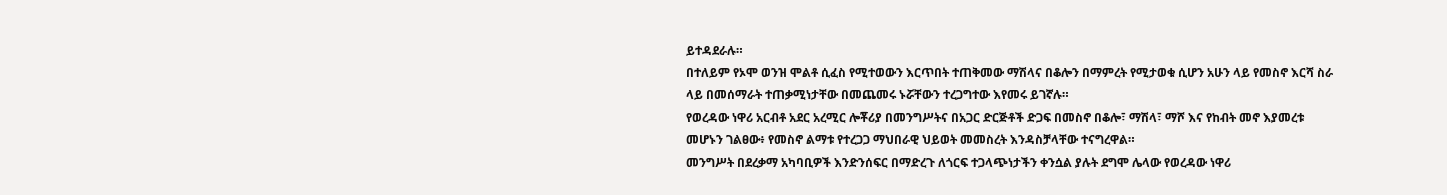ይተዳደራሉ።
በተለይም የኦሞ ወንዝ ሞልቶ ሲፈስ የሚተወውን እርጥበት ተጠቅመው ማሽላና በቆሎን በማምረት የሚታወቁ ሲሆን አሁን ላይ የመስኖ እርሻ ስራ ላይ በመሰማራት ተጠቃሚነታቸው በመጨመሩ ኑሯቸውን ተረጋግተው እየመሩ ይገኛሉ።
የወረዳው ነዋሪ አርብቶ አደር አረሚር ሎቾሪያ በመንግሥትና በአጋር ድርጅቶች ድጋፍ በመስኖ በቆሎ፣ ማሽላ፣ ማሾ እና የከብት መኖ እያመረቱ መሆኑን ገልፀው፥ የመስኖ ልማቱ የተረጋጋ ማህበራዊ ህይወት መመስረት እንዳስቻላቸው ተናግረዋል።
መንግሥት በደረቃማ አካባቢዎች እንድንሰፍር በማድረጉ ለጎርፍ ተጋላጭነታችን ቀንሷል ያሉት ደግሞ ሌላው የወረዳው ነዋሪ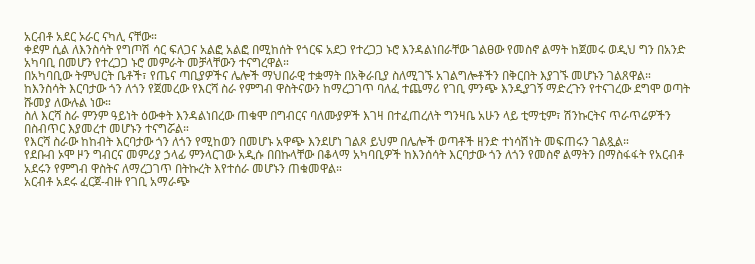አርብቶ አደር ኦራር ናካሊ ናቸው።
ቀደም ሲል ለእንስሳት የግጦሽ ሳር ፍለጋና አልፎ አልፎ በሚከሰት የጎርፍ አደጋ የተረጋጋ ኑሮ እንዳልነበራቸው ገልፀው የመስኖ ልማት ከጀመሩ ወዲህ ግን በአንድ አካባቢ በመሆን የተረጋጋ ኑሮ መምራት መቻላቸውን ተናግረዋል።
በአካባቢው ትምህርት ቤቶች፣ የጤና ጣቢያዎችና ሌሎች ማህበራዊ ተቋማት በአቅራቢያ ስለሚገኙ አገልግሎቶችን በቅርበት እያገኙ መሆኑን ገልጸዋል።
ከእንስሳት እርባታው ጎን ለጎን የጀመረው የእርሻ ስራ የምግብ ዋስትናውን ከማረጋገጥ ባለፈ ተጨማሪ የገቢ ምንጭ እንዲያገኝ ማድረጉን የተናገረው ደግሞ ወጣት ሹመያ ለውሉል ነው።
ስለ እርሻ ስራ ምንም ዓይነት ዕውቀት እንዳልነበረው ጠቁሞ በግብርና ባለሙያዎች እገዛ በተፈጠረለት ግንዛቤ አሁን ላይ ቲማቲም፣ ሽንኩርትና ጥራጥሬዎችን በስብጥር እያመረተ መሆኑን ተናግሯል።
የእርሻ ስራው ከከብት እርባታው ጎን ለጎን የሚከወን በመሆኑ አዋጭ እንደሆነ ገልጾ ይህም በሌሎች ወጣቶች ዘንድ ተነሳሽነት መፍጠሩን ገልጿል።
የደቡብ ኦሞ ዞን ግብርና መምሪያ ኃላፊ ምንላርገው አዲሱ በበኩላቸው በቆላማ አካባቢዎች ከእንሰሳት እርባታው ጎን ለጎን የመስኖ ልማትን በማስፋፋት የአርብቶ አደሩን የምግብ ዋስትና ለማረጋገጥ በትኩረት እየተሰራ መሆኑን ጠቁመዋል።
አርብቶ አደሩ ፈርጀ-ብዙ የገቢ አማራጭ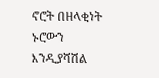ኖሮት በዘላቂነት ኑሮውን እንዲያሻሽል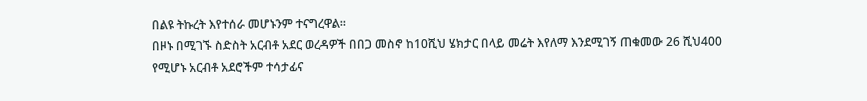በልዩ ትኩረት እየተሰራ መሆኑንም ተናግረዋል።
በዞኑ በሚገኙ ስድስት አርብቶ አደር ወረዳዎች በበጋ መስኖ ከ10ሺህ ሄክታር በላይ መሬት እየለማ እንደሚገኝ ጠቁመው 26 ሺህ400 የሚሆኑ አርብቶ አደሮችም ተሳታፊና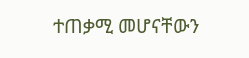ተጠቃሚ መሆናቸውን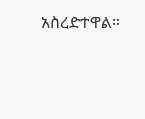አስረድተዋል።